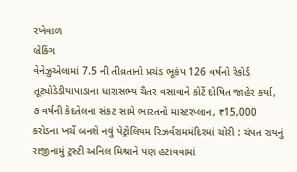રખેવાળ
બ્રેકિંગ
વેનેઝુએલામાં 7.5 ની તીવ્રતાનો પ્રચંડ ભૂકંપ 126 વર્ષનો રેકોર્ડ તૂટ્યોડેડીયાપાડાના ધારાસભ્ય ચૈતર વસાવાને કોર્ટે દોષિત જાહેર કર્યા, ૭ વર્ષની કેદતેલના સંકટ સામે ભારતનો માસ્ટરપ્લાન, ₹15,000 કરોડના ખર્ચે બનશે નવું પેટ્રોલિયમ રિઝર્વરામમંદિરમાં ચોરી : ચંપત રાયનું રાજીનામું ટ્રસ્ટી અનિલ મિશ્રાને પણ હટાવવામાં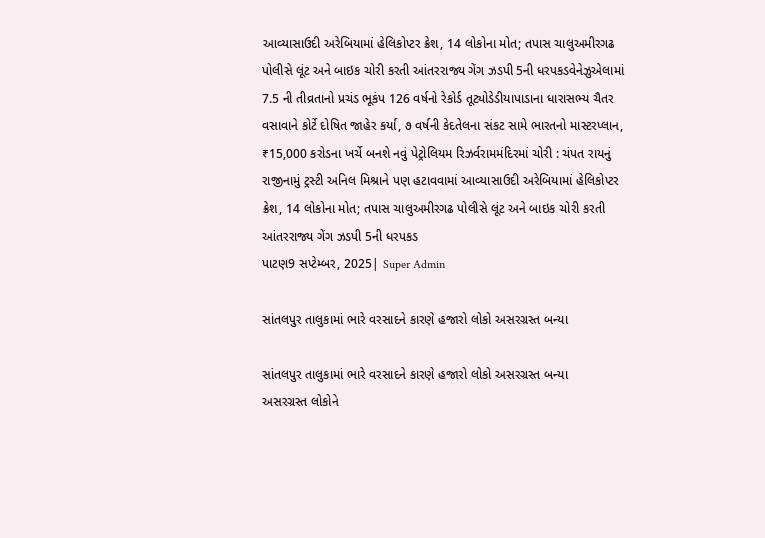આવ્યાસાઉદી અરેબિયામાં હેલિકોપ્ટર ક્રેશ, 14 લોકોના મોત; તપાસ ચાલુઅમીરગઢ પોલીસે લૂંટ અને બાઇક ચોરી કરતી આંતરરાજ્ય ગેંગ ઝડપી 5ની ધરપકડવેનેઝુએલામાં 7.5 ની તીવ્રતાનો પ્રચંડ ભૂકંપ 126 વર્ષનો રેકોર્ડ તૂટ્યોડેડીયાપાડાના ધારાસભ્ય ચૈતર વસાવાને કોર્ટે દોષિત જાહેર કર્યા, ૭ વર્ષની કેદતેલના સંકટ સામે ભારતનો માસ્ટરપ્લાન, ₹15,000 કરોડના ખર્ચે બનશે નવું પેટ્રોલિયમ રિઝર્વરામમંદિરમાં ચોરી : ચંપત રાયનું રાજીનામું ટ્રસ્ટી અનિલ મિશ્રાને પણ હટાવવામાં આવ્યાસાઉદી અરેબિયામાં હેલિકોપ્ટર ક્રેશ, 14 લોકોના મોત; તપાસ ચાલુઅમીરગઢ પોલીસે લૂંટ અને બાઇક ચોરી કરતી આંતરરાજ્ય ગેંગ ઝડપી 5ની ધરપકડ
પાટણ9 સપ્ટેમ્બર, 2025| Super Admin

સાંતલપુર તાલુકામાં ભારે વરસાદને કારણે હજારો લોકો અસરગ્રસ્ત બન્યા

સાંતલપુર તાલુકામાં ભારે વરસાદને કારણે હજારો લોકો અસરગ્રસ્ત બન્યા
અસરગ્રસ્ત લોકોને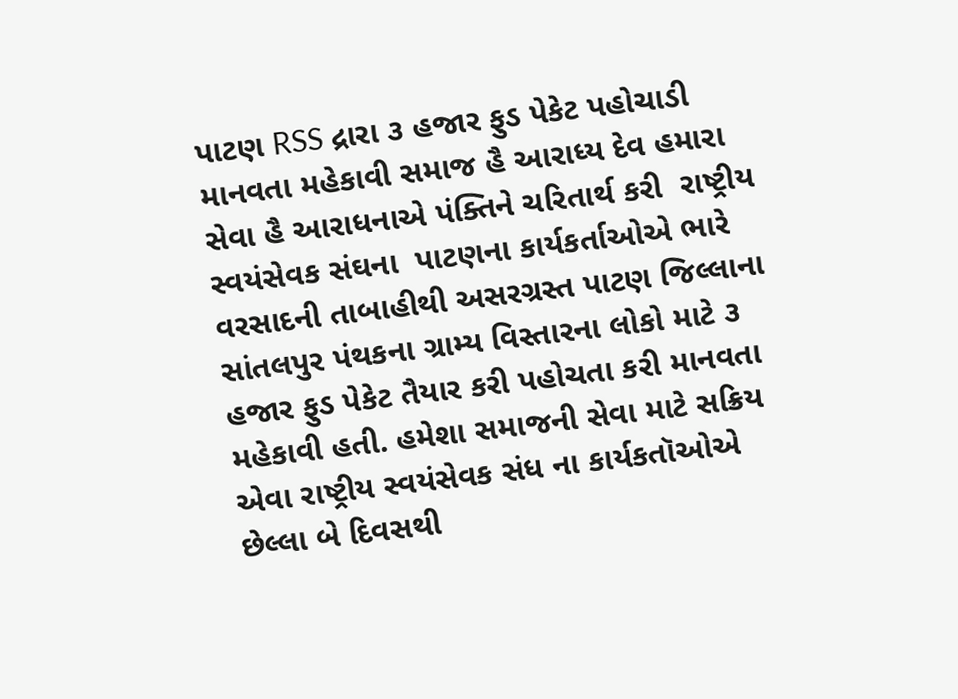પાટણ RSS દ્રારા ૩ હજાર ફુડ પેકેટ પહોચાડી માનવતા મહેકાવી સમાજ હૈ આરાધ્ય દેવ હમારા સેવા હૈ આરાધનાએ પંક્તિને ચરિતાર્થ કરી  રાષ્ટ્રીય સ્વયંસેવક સંઘના  પાટણના કાર્યકર્તાઓએ ભારે વરસાદની તાબાહીથી અસરગ્રસ્ત પાટણ જિલ્લાના સાંતલપુર પંથકના ગ્રામ્ય વિસ્તારના લોકો માટે ૩ હજાર ફુડ પેકેટ તૈયાર કરી પહોચતા કરી માનવતા મહેકાવી હતી. હમેશા સમાજની સેવા માટે સક્રિય એવા રાષ્ટ્રીય સ્વયંસેવક સંધ ના કાર્યકતૉઓએ છેલ્લા બે દિવસથી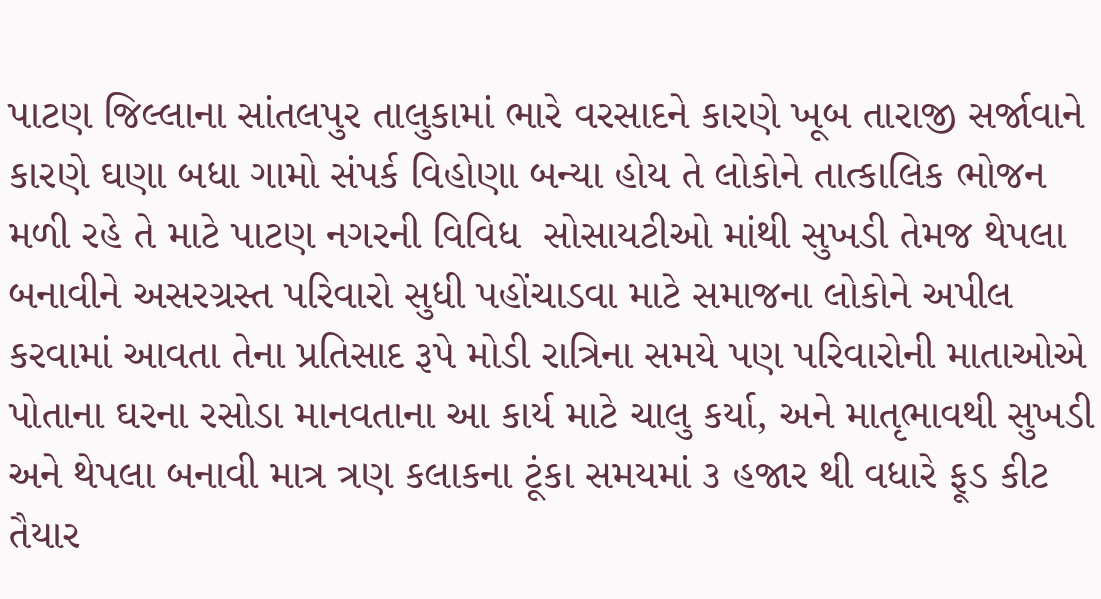પાટણ જિલ્લાના સાંતલપુર તાલુકામાં ભારે વરસાદને કારણે ખૂબ તારાજી સર્જાવાને કારણે ઘણા બધા ગામો સંપર્ક વિહોણા બન્યા હોય તે લોકોને તાત્કાલિક ભોજન મળી રહે તે માટે પાટણ નગરની વિવિધ  સોસાયટીઓ માંથી સુખડી તેમજ થેપલા  બનાવીને અસરગ્રસ્ત પરિવારો સુધી પહોંચાડવા માટે સમાજના લોકોને અપીલ કરવામાં આવતા તેના પ્રતિસાદ રૂપે મોડી રાત્રિના સમયે પણ પરિવારોની માતાઓએ પોતાના ઘરના રસોડા માનવતાના આ કાર્ય માટે ચાલુ કર્યા, અને માતૃભાવથી સુખડી અને થેપલા બનાવી માત્ર ત્રણ કલાકના ટૂંકા સમયમાં ૩ હજાર થી વધારે ફૂડ કીટ તૈયાર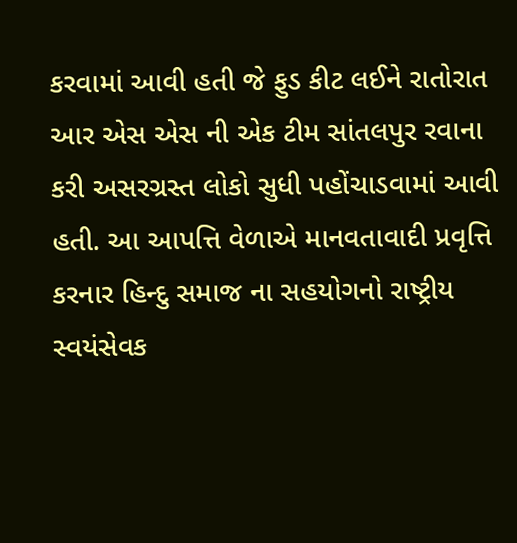કરવામાં આવી હતી જે ફુડ કીટ લઈને રાતોરાત આર એસ એસ ની એક ટીમ સાંતલપુર રવાના કરી અસરગ્રસ્ત લોકો સુધી પહોંચાડવામાં આવી હતી. આ આપત્તિ વેળાએ માનવતાવાદી પ્રવૃત્તિ કરનાર હિન્દુ સમાજ ના સહયોગનો રાષ્ટ્રીય સ્વયંસેવક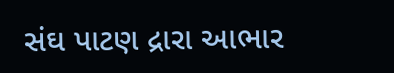સંઘ પાટણ દ્રારા આભાર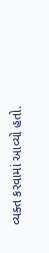વ્યક્ત કરવામાં આવ્યો હતો.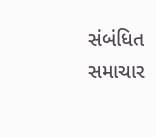સંબંધિત સમાચાર